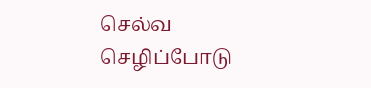செல்வ செழிப்போடு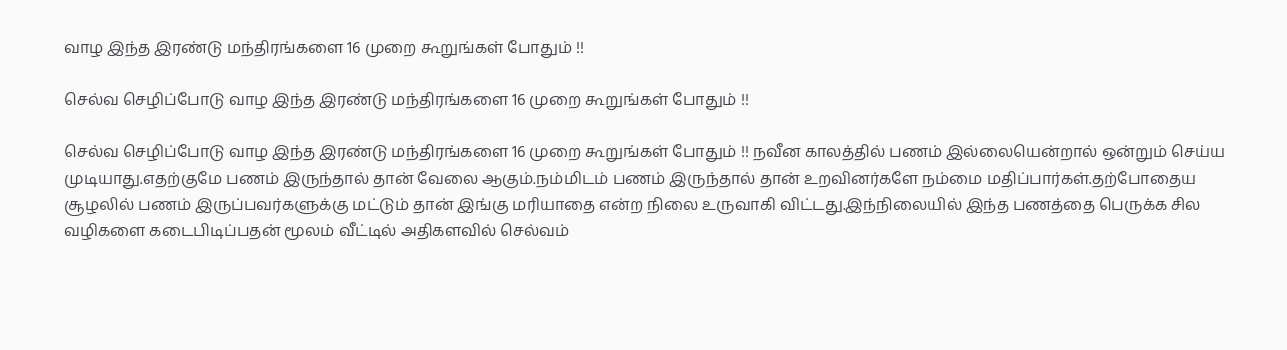வாழ இந்த இரண்டு மந்திரங்களை 16 முறை கூறுங்கள் போதும் !!

செல்வ செழிப்போடு வாழ இந்த இரண்டு மந்திரங்களை 16 முறை கூறுங்கள் போதும் !!

செல்வ செழிப்போடு வாழ இந்த இரண்டு மந்திரங்களை 16 முறை கூறுங்கள் போதும் !! நவீன காலத்தில் பணம் இல்லையென்றால் ஒன்றும் செய்ய முடியாது.எதற்குமே பணம் இருந்தால் தான் வேலை ஆகும்.நம்மிடம் பணம் இருந்தால் தான் உறவினர்களே நம்மை மதிப்பார்கள்.தற்போதைய சூழலில் பணம் இருப்பவர்களுக்கு மட்டும் தான் இங்கு மரியாதை என்ற நிலை உருவாகி விட்டது.இந்நிலையில் இந்த பணத்தை பெருக்க சில வழிகளை கடைபிடிப்பதன் மூலம் வீட்டில் அதிகளவில் செல்வம்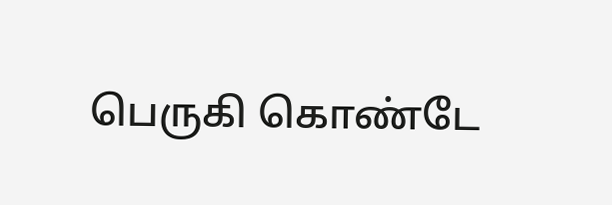பெருகி கொண்டே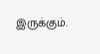இருக்கும்.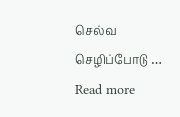செல்வ செழிப்போடு … Read more